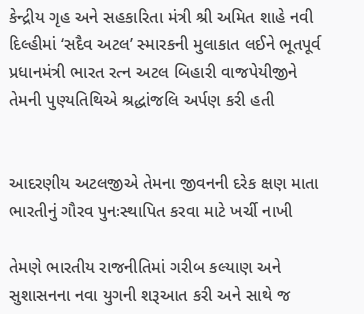કેન્દ્રીય ગૃહ અને સહકારિતા મંત્રી શ્રી અમિત શાહે નવી દિલ્હીમાં ‘સદૈવ અટલ’ સ્મારકની મુલાકાત લઈને ભૂતપૂર્વ પ્રધાનમંત્રી ભારત રત્ન અટલ બિહારી વાજપેયીજીને તેમની પુણ્યતિથિએ શ્રદ્ધાંજલિ અર્પણ કરી હતી


આદરણીય અટલજીએ તેમના જીવનની દરેક ક્ષણ માતા ભારતીનું ગૌરવ પુનઃસ્થાપિત કરવા માટે ખર્ચી નાખી

તેમણે ભારતીય રાજનીતિમાં ગરીબ કલ્યાણ અને સુશાસનના નવા યુગની શરૂઆત કરી અને સાથે જ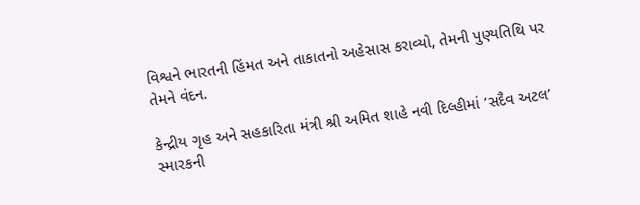વિશ્વને ભારતની હિંમત અને તાકાતનો અહેસાસ કરાવ્યો, તેમની પુણ્યતિથિ પર તેમને વંદન.

કેન્દ્રીય ગૃહ અને સહકારિતા મંત્રી શ્રી અમિત શાહે નવી દિલ્હીમાં ‘સદૈવ અટલ’ સ્મારકની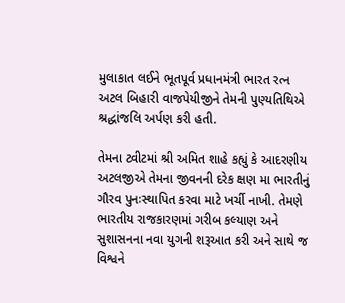મુલાકાત લઈને ભૂતપૂર્વ પ્રધાનમંત્રી ભારત રત્ન અટલ બિહારી વાજપેયીજીને તેમની પુણ્યતિથિએ શ્રદ્ધાંજલિ અર્પણ કરી હતી.

તેમના ટ્વીટમાં શ્રી અમિત શાહે કહ્યું કે આદરણીય અટલજીએ તેમના જીવનની દરેક ક્ષણ મા ભારતીનું ગૌરવ પુનઃસ્થાપિત કરવા માટે ખર્ચી નાખી. તેમણે ભારતીય રાજકારણમાં ગરીબ કલ્યાણ અને સુશાસનના નવા યુગની શરૂઆત કરી અને સાથે જ વિશ્વને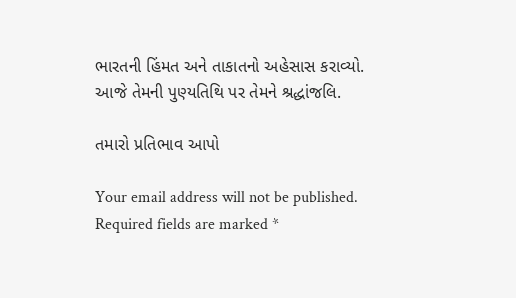ભારતની હિંમત અને તાકાતનો અહેસાસ કરાવ્યો. આજે તેમની પુણ્યતિથિ પર તેમને શ્રદ્ધાંજલિ.

તમારો પ્રતિભાવ આપો

Your email address will not be published. Required fields are marked *